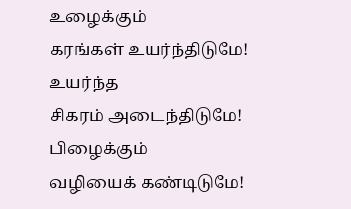உழைக்கும்
கரங்கள் உயர்ந்திடுமே!
உயர்ந்த
சிகரம் அடைந்திடுமே!
பிழைக்கும்
வழியைக் கண்டிடுமே!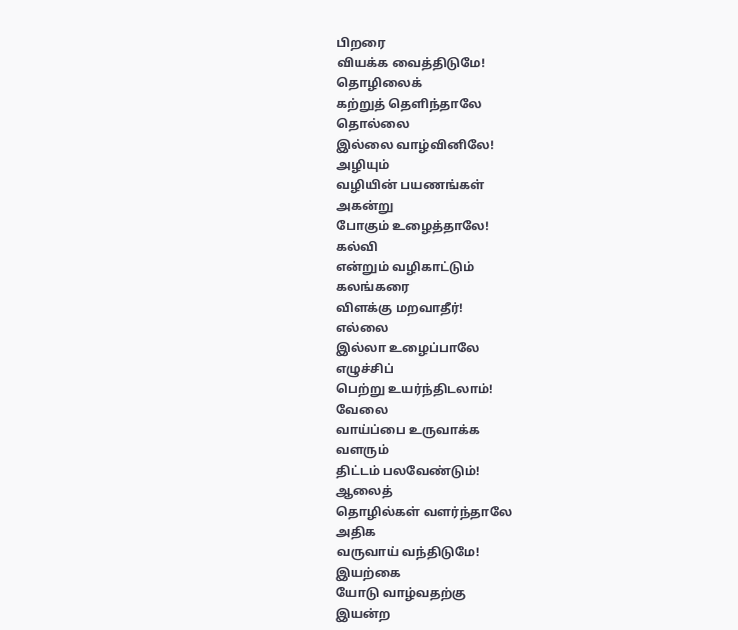பிறரை
வியக்க வைத்திடுமே!
தொழிலைக்
கற்றுத் தெளிந்தாலே
தொல்லை
இல்லை வாழ்வினிலே!
அழியும்
வழியின் பயணங்கள்
அகன்று
போகும் உழைத்தாலே!
கல்வி
என்றும் வழிகாட்டும்
கலங்கரை
விளக்கு மறவாதீர்!
எல்லை
இல்லா உழைப்பாலே
எழுச்சிப்
பெற்று உயர்ந்திடலாம்!
வேலை
வாய்ப்பை உருவாக்க
வளரும்
திட்டம் பலவேண்டும்!
ஆலைத்
தொழில்கள் வளர்ந்தாலே
அதிக
வருவாய் வந்திடுமே!
இயற்கை
யோடு வாழ்வதற்கு
இயன்ற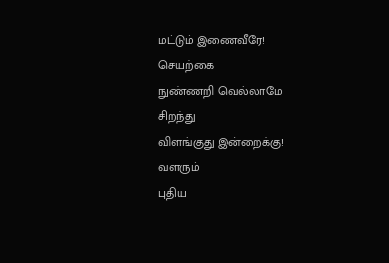மட்டும் இணைவீரே!
செயற்கை
நுண்ணறி வெல்லாமே
சிறந்து
விளங்குது இன்றைக்கு!
வளரும்
புதிய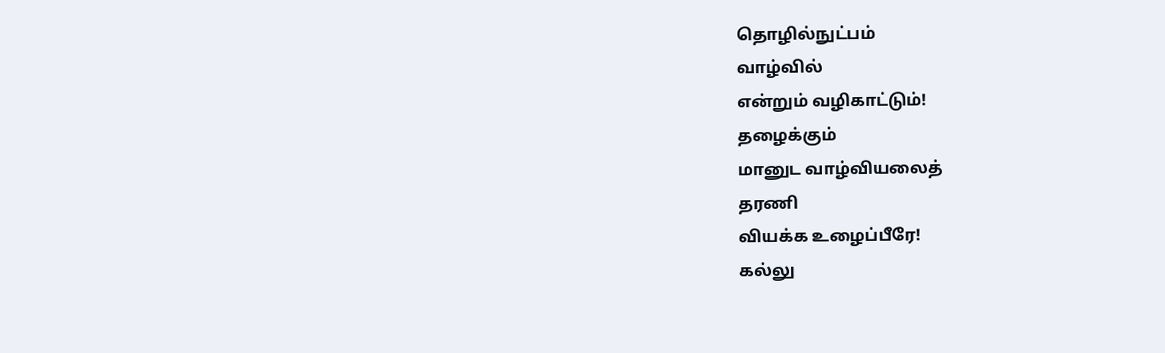தொழில்நுட்பம்
வாழ்வில்
என்றும் வழிகாட்டும்!
தழைக்கும்
மானுட வாழ்வியலைத்
தரணி
வியக்க உழைப்பீரே!
கல்லு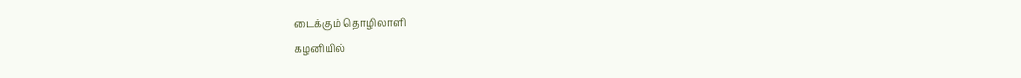டைக்கும் தொழிலாளி
கழனியில்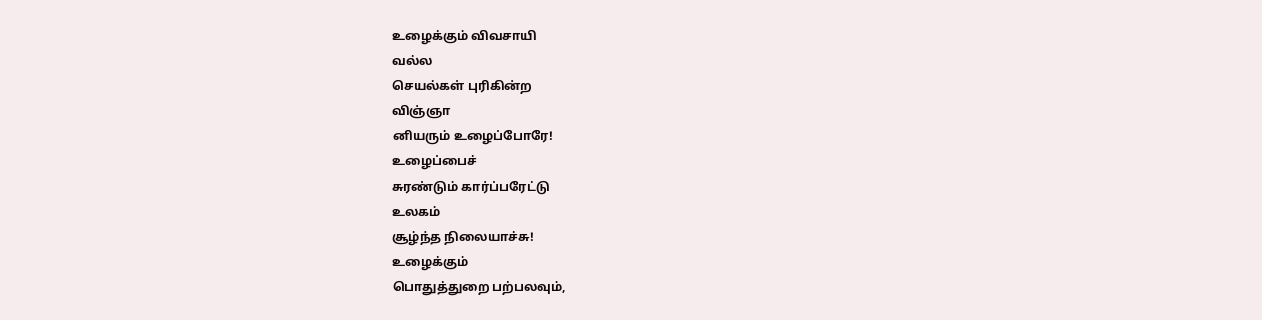உழைக்கும் விவசாயி
வல்ல
செயல்கள் புரிகின்ற
விஞ்ஞா
னியரும் உழைப்போரே!
உழைப்பைச்
சுரண்டும் கார்ப்பரேட்டு
உலகம்
சூழ்ந்த நிலையாச்சு!
உழைக்கும்
பொதுத்துறை பற்பலவும்,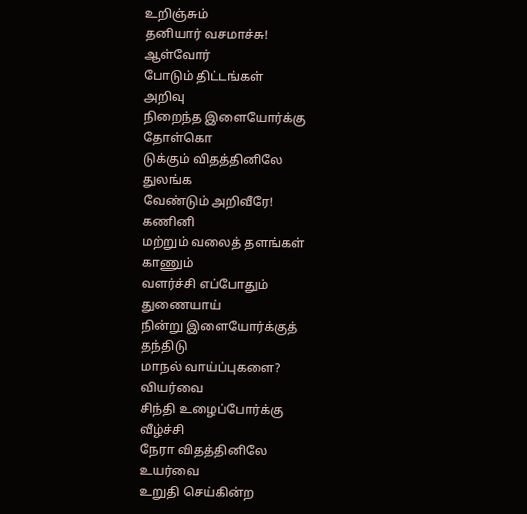உறிஞ்சும்
தனியார் வசமாச்சு!
ஆள்வோர்
போடும் திட்டங்கள்
அறிவு
நிறைந்த இளையோர்க்கு
தோள்கொ
டுக்கும் விதத்தினிலே
துலங்க
வேண்டும் அறிவீரே!
கணினி
மற்றும் வலைத் தளங்கள்
காணும்
வளர்ச்சி எப்போதும்
துணையாய்
நின்று இளையோர்க்குத்
தந்திடு
மாநல் வாய்ப்புகளை?
வியர்வை
சிந்தி உழைப்போர்க்கு
வீழ்ச்சி
நேரா விதத்தினிலே
உயர்வை
உறுதி செய்கின்ற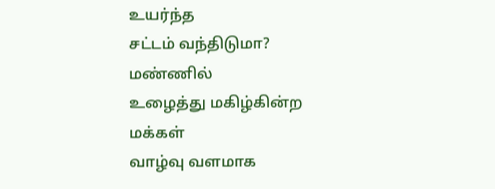உயர்ந்த
சட்டம் வந்திடுமா?
மண்ணில்
உழைத்து மகிழ்கின்ற
மக்கள்
வாழ்வு வளமாக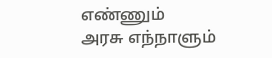எண்ணும்
அரசு எந்நாளும்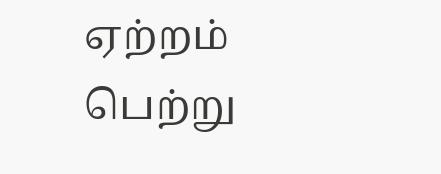ஏற்றம்
பெற்று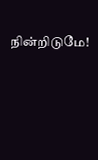நின்றிடுமே!